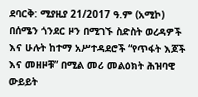ደባርቅ: ሚያዚያ 21/2017 ዓ.ም (አሚኮ) በሰሜን ጎንደር ዞን በሚገኙ ስድስት ወረዳዎች እና ሁሉት ከተማ አሥተዳደሮች “የጥፋት እጆች እና መዘዞቹ” በሚል መሪ መልዕክት ሕዝባዊ ውይይት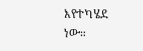እየተካሄደ ነው።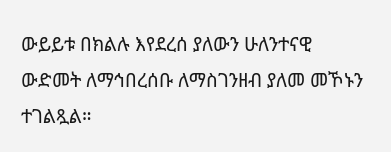ውይይቱ በክልሉ እየደረሰ ያለውን ሁለንተናዊ ውድመት ለማኅበረሰቡ ለማስገንዘብ ያለመ መኾኑን ተገልጿል።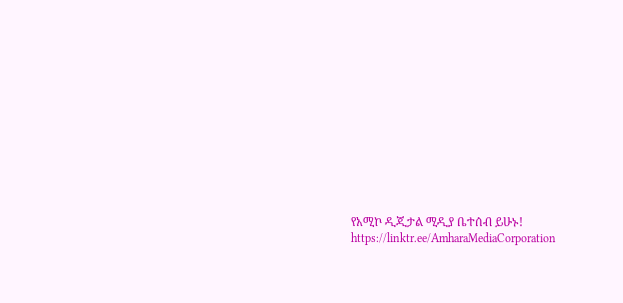የአሚኮ ዲጂታል ሚዲያ ቤተሰብ ይሁኑ!
https://linktr.ee/AmharaMediaCorporation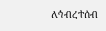ለኅብረተሰብ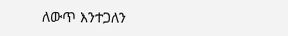ለውጥ እንተጋለን